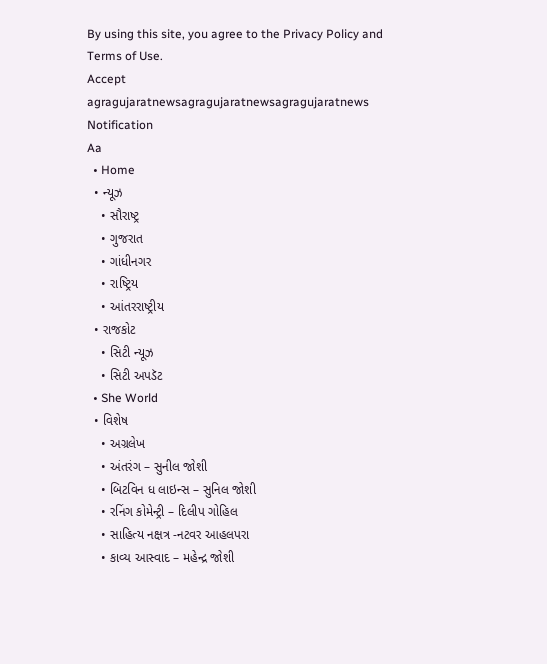By using this site, you agree to the Privacy Policy and Terms of Use.
Accept
agragujaratnewsagragujaratnewsagragujaratnews
Notification
Aa
  • Home
  • ન્યૂઝ
    • સૌરાષ્ટ્ર
    • ગુજરાત
    • ગાંધીનગર
    • રાષ્ટ્રિય
    • આંતરરાષ્ટ્રીય
  • રાજકોટ
    • સિટી ન્યૂઝ
    • સિટી અપડૅટ
  • She World
  • વિશેષ
    • અગ્રલેખ
    • અંતરંગ – સુનીલ જોશી
    • બિટવિન ધ લાઇન્સ – સુનિલ જોશી
    • રનિંગ કોમેન્ટ્રી – દિલીપ ગોહિલ
    • સાહિત્ય નક્ષત્ર -નટવર આહલપરા
    • કાવ્ય આસ્વાદ – મહેન્દ્ર જોશી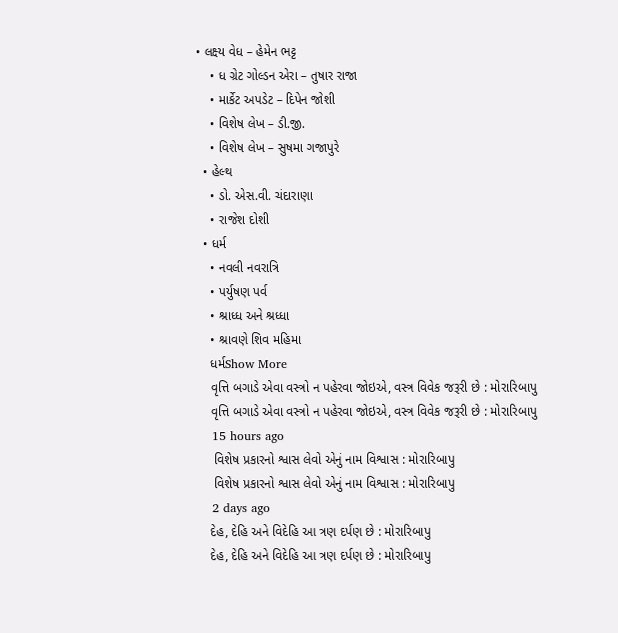• લક્ષ્ય વેધ – હેમેન ભટ્ટ
    • ધ ગ્રેટ ગોલ્ડન એરા – તુષાર રાજા
    • માર્કેટ અપડેટ – દિપેન જોશી
    • વિશેષ લેખ – ડી.જી.
    • વિશેષ લેખ – સુષમા ગજાપુરે
  • હેલ્થ
    • ડો. એસ.વી. ચંદારાણા
    • રાજેશ દોશી
  • ધર્મ
    • નવલી નવરાત્રિ
    • પર્યુષણ પર્વ
    • શ્રાધ્ધ અને શ્રધ્ધા
    • શ્રાવણે શિવ મહિમા
    ધર્મShow More
    વૃત્તિ બગાડે એવા વસ્ત્રો ન પહેરવા જોઇએ, વસ્ત્ર વિવેક જરૂરી છે : મોરારિબાપુ
    વૃત્તિ બગાડે એવા વસ્ત્રો ન પહેરવા જોઇએ, વસ્ત્ર વિવેક જરૂરી છે : મોરારિબાપુ
    15 hours ago
     વિશેષ પ્રકારનો શ્વાસ લેવો એનું નામ વિશ્વાસ : મોરારિબાપુ
     વિશેષ પ્રકારનો શ્વાસ લેવો એનું નામ વિશ્વાસ : મોરારિબાપુ
    2 days ago
    દેહ, દેહિ અને વિદેહિ આ ત્રણ દર્પણ છે : મોરારિબાપુ
    દેહ, દેહિ અને વિદેહિ આ ત્રણ દર્પણ છે : મોરારિબાપુ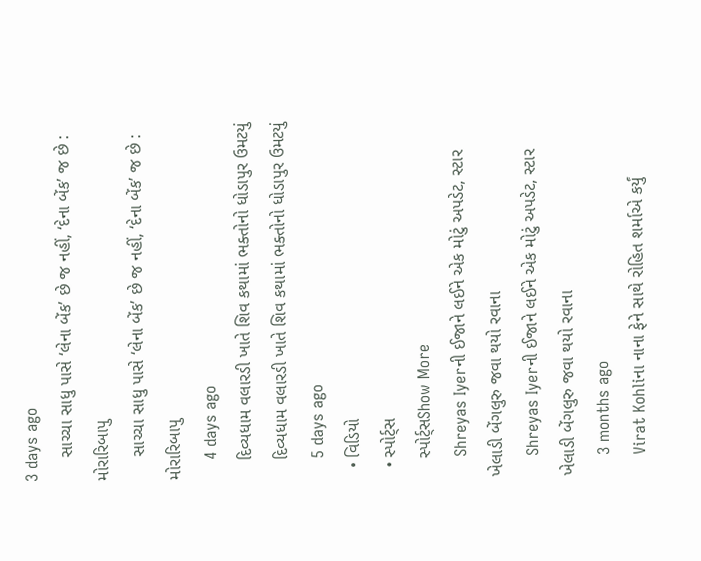3 days ago
     સાચ્ચા સાધુ પાસે ‘લેના બેંક’ છે જ નહીં, ‘દેના બેંક’ જ છે : મોરારિબાપુ
     સાચ્ચા સાધુ પાસે ‘લેના બેંક’ છે જ નહીં, ‘દેના બેંક’ જ છે : મોરારિબાપુ
    4 days ago
    દિવ્યધામ વલારડી ખાતે શિવ કથામાં ભક્તોનો ધોડાપુર ઉમટયું
    દિવ્યધામ વલારડી ખાતે શિવ કથામાં ભક્તોનો ધોડાપુર ઉમટયું
    5 days ago
  • વિડિયો
  • સ્પોર્ટ્સ
    સ્પોર્ટ્સShow More
    Shreyas Iyerની ઈજાને લઈને એક મોટું અપડેટ, સ્ટાર ખેલાડી બેંગલુરુ જવા થયો રવાના
    Shreyas Iyerની ઈજાને લઈને એક મોટું અપડેટ, સ્ટાર ખેલાડી બેંગલુરુ જવા થયો રવાના
    3 months ago
    Virat Kohliના નાના ફેને સાથે રોહિત શર્માએ કર્યું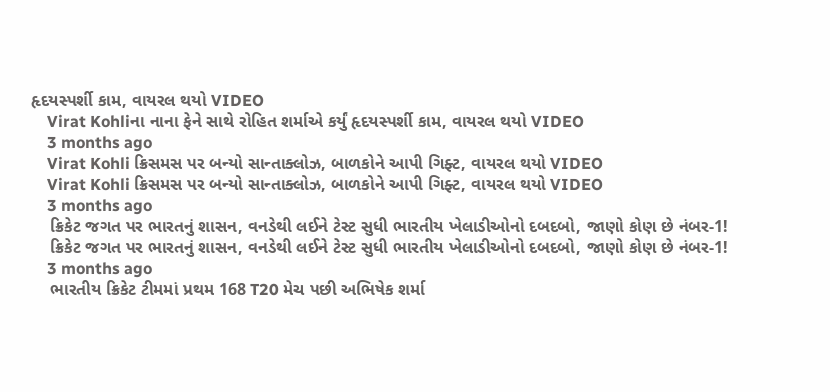હૃદયસ્પર્શી કામ, વાયરલ થયો VIDEO
    Virat Kohliના નાના ફેને સાથે રોહિત શર્માએ કર્યું હૃદયસ્પર્શી કામ, વાયરલ થયો VIDEO
    3 months ago
    Virat Kohli ક્રિસમસ પર બન્યો સાન્તાક્લોઝ, બાળકોને આપી ગિફ્ટ, વાયરલ થયો VIDEO
    Virat Kohli ક્રિસમસ પર બન્યો સાન્તાક્લોઝ, બાળકોને આપી ગિફ્ટ, વાયરલ થયો VIDEO
    3 months ago
    ક્રિકેટ જગત પર ભારતનું શાસન, વનડેથી લઈને ટેસ્ટ સુધી ભારતીય ખેલાડીઓનો દબદબો, જાણો કોણ છે નંબર-1!
    ક્રિકેટ જગત પર ભારતનું શાસન, વનડેથી લઈને ટેસ્ટ સુધી ભારતીય ખેલાડીઓનો દબદબો, જાણો કોણ છે નંબર-1!
    3 months ago
    ભારતીય ક્રિકેટ ટીમમાં પ્રથમ 168 T20 મેચ પછી અભિષેક શર્મા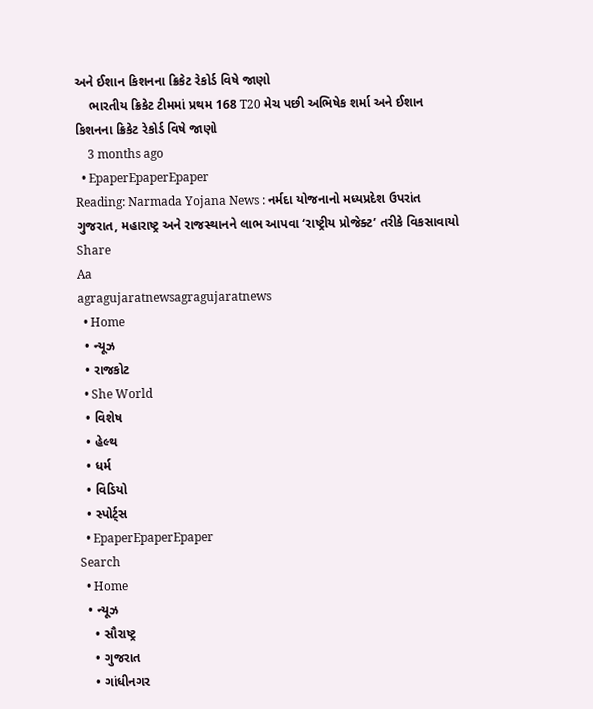અને ઈશાન કિશનના ક્રિકેટ રેકોર્ડ વિષે જાણો
    ભારતીય ક્રિકેટ ટીમમાં પ્રથમ 168 T20 મેચ પછી અભિષેક શર્મા અને ઈશાન કિશનના ક્રિકેટ રેકોર્ડ વિષે જાણો
    3 months ago
  • EpaperEpaperEpaper
Reading: Narmada Yojana News : નર્મદા યોજનાનો મધ્યપ્રદેશ ઉપરાંત ગુજરાત, મહારાષ્ટ્ર અને રાજસ્થાનને લાભ આપવા ‘રાષ્ટ્રીય પ્રોજેક્ટ’ તરીકે વિકસાવાયો
Share
Aa
agragujaratnewsagragujaratnews
  • Home
  • ન્યૂઝ
  • રાજકોટ
  • She World
  • વિશેષ
  • હેલ્થ
  • ધર્મ
  • વિડિયો
  • સ્પોર્ટ્સ
  • EpaperEpaperEpaper
Search
  • Home
  • ન્યૂઝ
    • સૌરાષ્ટ્ર
    • ગુજરાત
    • ગાંધીનગર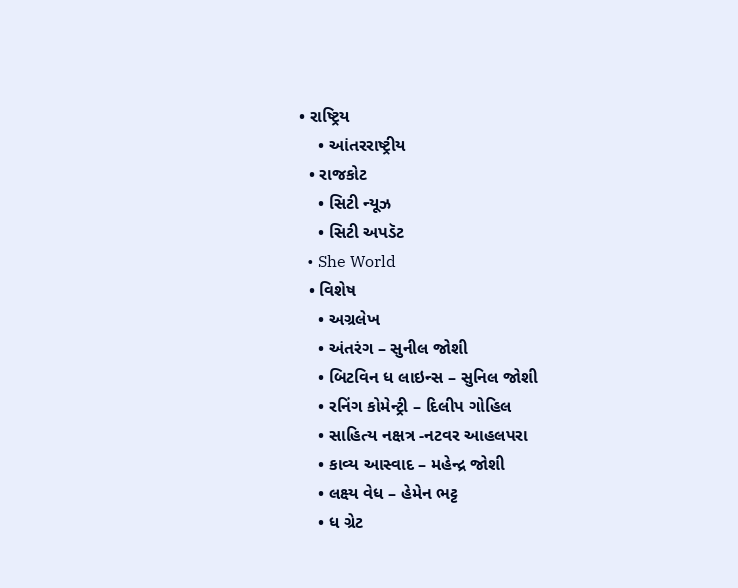• રાષ્ટ્રિય
    • આંતરરાષ્ટ્રીય
  • રાજકોટ
    • સિટી ન્યૂઝ
    • સિટી અપડૅટ
  • She World
  • વિશેષ
    • અગ્રલેખ
    • અંતરંગ – સુનીલ જોશી
    • બિટવિન ધ લાઇન્સ – સુનિલ જોશી
    • રનિંગ કોમેન્ટ્રી – દિલીપ ગોહિલ
    • સાહિત્ય નક્ષત્ર -નટવર આહલપરા
    • કાવ્ય આસ્વાદ – મહેન્દ્ર જોશી
    • લક્ષ્ય વેધ – હેમેન ભટ્ટ
    • ધ ગ્રેટ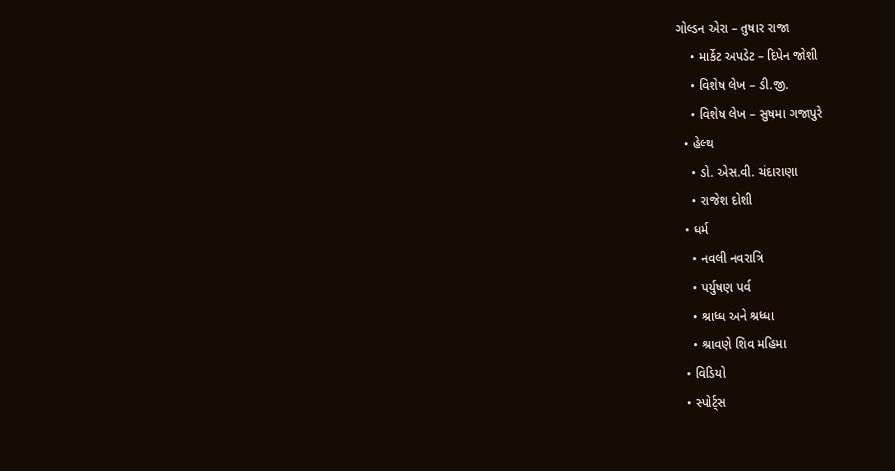ગોલ્ડન એરા – તુષાર રાજા
    • માર્કેટ અપડેટ – દિપેન જોશી
    • વિશેષ લેખ – ડી.જી.
    • વિશેષ લેખ – સુષમા ગજાપુરે
  • હેલ્થ
    • ડો. એસ.વી. ચંદારાણા
    • રાજેશ દોશી
  • ધર્મ
    • નવલી નવરાત્રિ
    • પર્યુષણ પર્વ
    • શ્રાધ્ધ અને શ્રધ્ધા
    • શ્રાવણે શિવ મહિમા
  • વિડિયો
  • સ્પોર્ટ્સ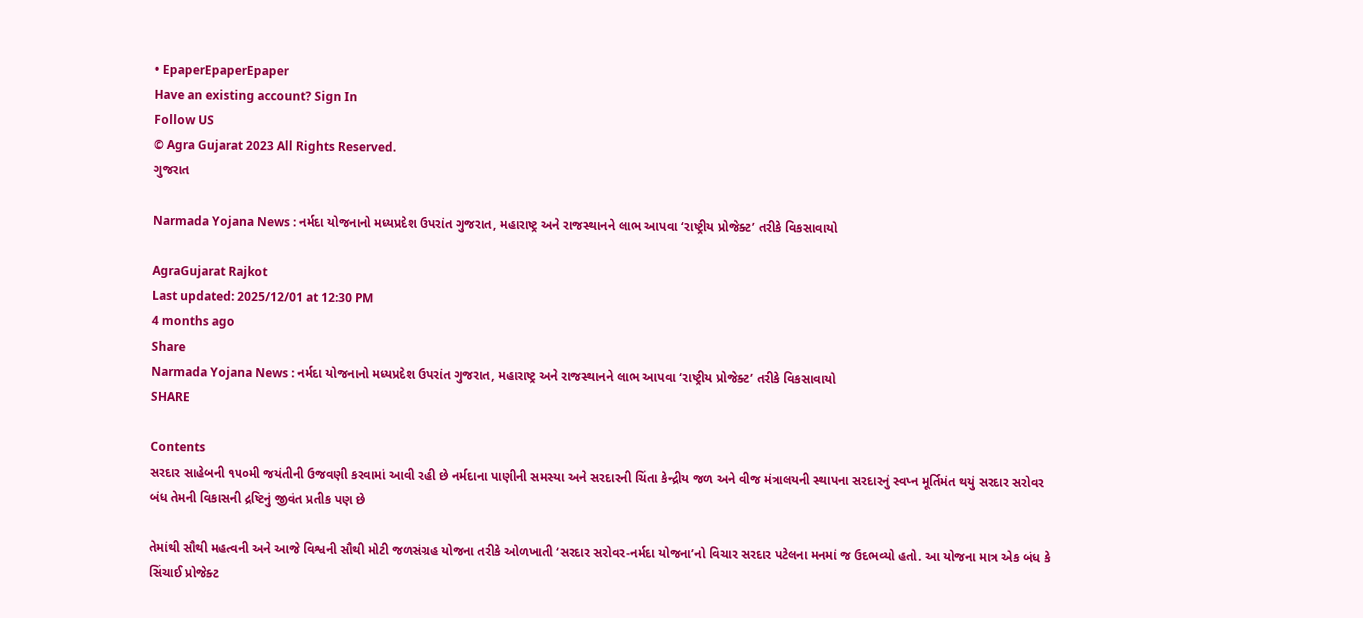• EpaperEpaperEpaper
Have an existing account? Sign In
Follow US
© Agra Gujarat 2023 All Rights Reserved.
ગુજરાત

Narmada Yojana News : નર્મદા યોજનાનો મધ્યપ્રદેશ ઉપરાંત ગુજરાત, મહારાષ્ટ્ર અને રાજસ્થાનને લાભ આપવા ‘રાષ્ટ્રીય પ્રોજેક્ટ’ તરીકે વિકસાવાયો

AgraGujarat Rajkot
Last updated: 2025/12/01 at 12:30 PM
4 months ago
Share
Narmada Yojana News : નર્મદા યોજનાનો મધ્યપ્રદેશ ઉપરાંત ગુજરાત, મહારાષ્ટ્ર અને રાજસ્થાનને લાભ આપવા ‘રાષ્ટ્રીય પ્રોજેક્ટ’ તરીકે વિકસાવાયો
SHARE

Contents
સરદાર સાહેબની ૧૫૦મી જયંતીની ઉજવણી કરવામાં આવી રહી છે નર્મદાના પાણીની સમસ્યા અને સરદારની ચિંતા કેન્દ્રીય જળ અને વીજ મંત્રાલયની સ્થાપના સરદારનું સ્વપ્ન મૂર્તિમંત થયું સરદાર સરોવર બંધ તેમની વિકાસની દ્રષ્ટિનું જીવંત પ્રતીક પણ છે

તેમાંથી સૌથી મહત્વની અને આજે વિશ્વની સૌથી મોટી જળસંગ્રહ યોજના તરીકે ઓળખાતી ‘સરદાર સરોવર-નર્મદા યોજના’નો વિચાર સરદાર પટેલના મનમાં જ ઉદભવ્યો હતો. આ યોજના માત્ર એક બંધ કે સિંચાઈ પ્રોજેક્ટ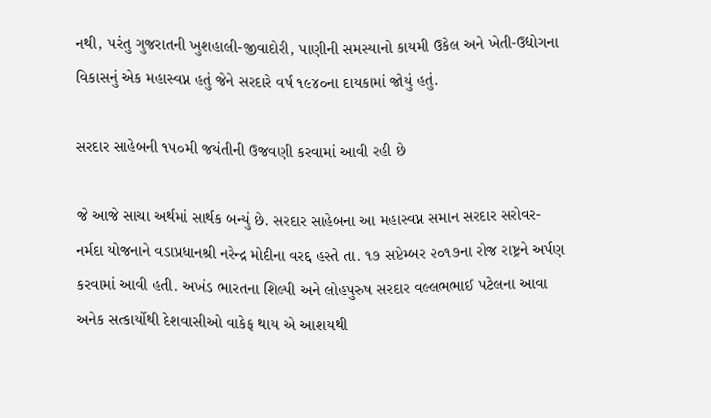નથી, પરંતુ ગુજરાતની ખુશહાલી-જીવાદોરી, પાણીની સમસ્યાનો કાયમી ઉકેલ અને ખેતી-ઉદ્યોગના વિકાસનું એક મહાસ્વપ્ન હતું જેને સરદારે વર્ષ ૧૯૪૦ના દાયકામાં જોયું હતું.

સરદાર સાહેબની ૧૫૦મી જયંતીની ઉજવણી કરવામાં આવી રહી છે

જે આજે સાચા અર્થમાં સાર્થક બન્યું છે. સરદાર સાહેબના આ મહાસ્વપ્ન સમાન સરદાર સરોવર- નર્મદા યોજનાને વડાપ્રધાનશ્રી નરેન્દ્ર મોદીના વરદ્દ હસ્તે તા. ૧૭ સપ્ટેમ્બર ૨૦૧૭ના રોજ રાષ્ટ્રને અર્પણ કરવામાં આવી હતી. અખંડ ભારતના શિલ્પી અને લોહપુરુષ સરદાર વલ્લભભાઈ પટેલના આવા અનેક સત્કાર્યોથી દેશવાસીઓ વાકેફ થાય એ આશયથી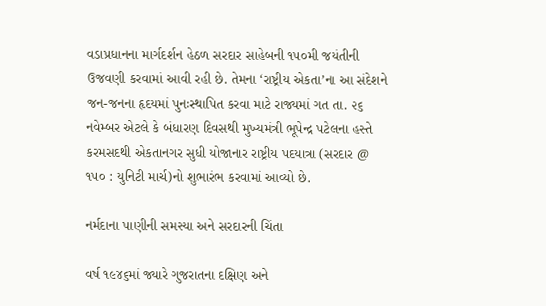વડાપ્રધાનના માર્ગદર્શન હેઠળ સરદાર સાહેબની ૧૫૦મી જયંતીની ઉજવણી કરવામાં આવી રહી છે. તેમના ‘રાષ્ટ્રીય એકતા’ના આ સંદેશને જન-જનના હૃદયમાં પુનઃસ્થાપિત કરવા માટે રાજ્યમાં ગત તા. ૨૬ નવેમ્બર એટલે કે બંધારણ દિવસથી મુખ્યમંત્રી ભૂપેન્દ્ર પટેલના હસ્તે કરમસદથી એકતાનગર સુધી યોજાનાર રાષ્ટ્રીય પદયાત્રા (સરદાર @ ૧૫૦ : યુનિટી માર્ચ)નો શુભારંભ કરવામાં આવ્યો છે.

નર્મદાના પાણીની સમસ્યા અને સરદારની ચિંતા

વર્ષ ૧૯૪૬માં જ્યારે ગુજરાતના દક્ષિણ અને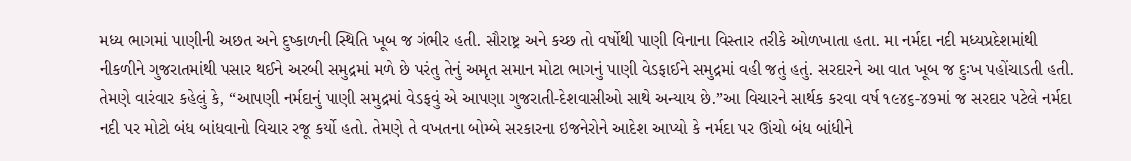મધ્ય ભાગમાં પાણીની અછત અને દુષ્કાળની સ્થિતિ ખૂબ જ ગંભીર હતી. સૌરાષ્ટ્ર અને કચ્છ તો વર્ષોથી પાણી વિનાના વિસ્તાર તરીકે ઓળખાતા હતા. મા નર્મદા નદી મધ્યપ્રદેશમાંથી નીકળીને ગુજરાતમાંથી પસાર થઈને અરબી સમુદ્રમાં મળે છે પરંતુ તેનું અમૃત સમાન મોટા ભાગનું પાણી વેડફાઈને સમુદ્રમાં વહી જતું હતું. સરદારને આ વાત ખૂબ જ દુઃખ પહોંચાડતી હતી. તેમણે વારંવાર કહેલું કે, “આપણી નર્મદાનું પાણી સમુદ્રમાં વેડફવું એ આપણા ગુજરાતી-દેશવાસીઓ સાથે અન્યાય છે.”આ વિચારને સાર્થક કરવા વર્ષ ૧૯૪૬-૪૭માં જ સરદાર પટેલે નર્મદા નદી પર મોટો બંધ બાંધવાનો વિચાર રજૂ કર્યો હતો. તેમણે તે વખતના બોમ્બે સરકારના ઇજનેરોને આદેશ આપ્યો કે નર્મદા પર ઊંચો બંધ બાંધીને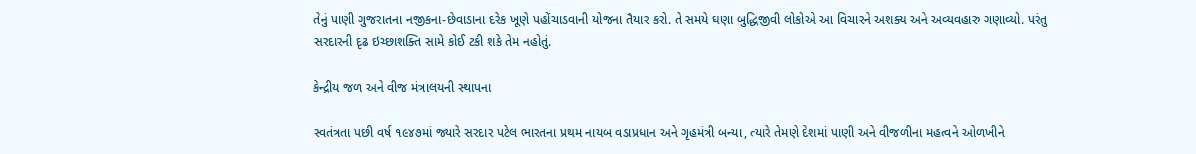તેનું પાણી ગુજરાતના નજીકના-છેવાડાના દરેક ખૂણે પહોંચાડવાની યોજના તૈયાર કરો. તે સમયે ઘણા બુદ્ધિજીવી લોકોએ આ વિચારને અશક્ય અને અવ્યવહારુ ગણાવ્યો. પરંતુ સરદારની દૃઢ ઇચ્છાશક્તિ સામે કોઈ ટકી શકે તેમ નહોતું.

કેન્દ્રીય જળ અને વીજ મંત્રાલયની સ્થાપના

સ્વતંત્રતા પછી વર્ષ ૧૯૪૭માં જ્યારે સરદાર પટેલ ભારતના પ્રથમ નાયબ વડાપ્રધાન અને ગૃહમંત્રી બન્યા, ત્યારે તેમણે દેશમાં પાણી અને વીજળીના મહત્વને ઓળખીને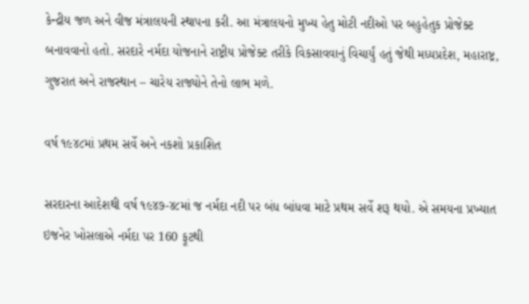કેન્દ્રીય જળ અને વીજ મંત્રાલયની સ્થાપના કરી. આ મંત્રાલયનો મુખ્ય હેતુ મોટી નદીઓ પર બહુહેતુક પ્રોજેક્ટ બનાવવાનો હતો. સરદારે નર્મદા યોજનાને રાષ્ટ્રીય પ્રોજેક્ટ તરીકે વિકસાવવાનું વિચાર્યું હતું જેથી મધ્યપ્રદેશ, મહારાષ્ટ્ર, ગુજરાત અને રાજસ્થાન – ચારેય રાજ્યોને તેનો લાભ મળે.

વર્ષ ૧૯૪૮માં પ્રથમ સર્વે અને નકશો પ્રકાશિત

સરદારના આદેશથી વર્ષ ૧૯૪૭-૪૮માં જ નર્મદા નદી પર બંધ બાંધવા માટે પ્રથમ સર્વે શરૂ થયો. એ સમયના પ્રખ્યાત ઇજનેર ખોસલાએ નર્મદા પર 160 ફૂટથી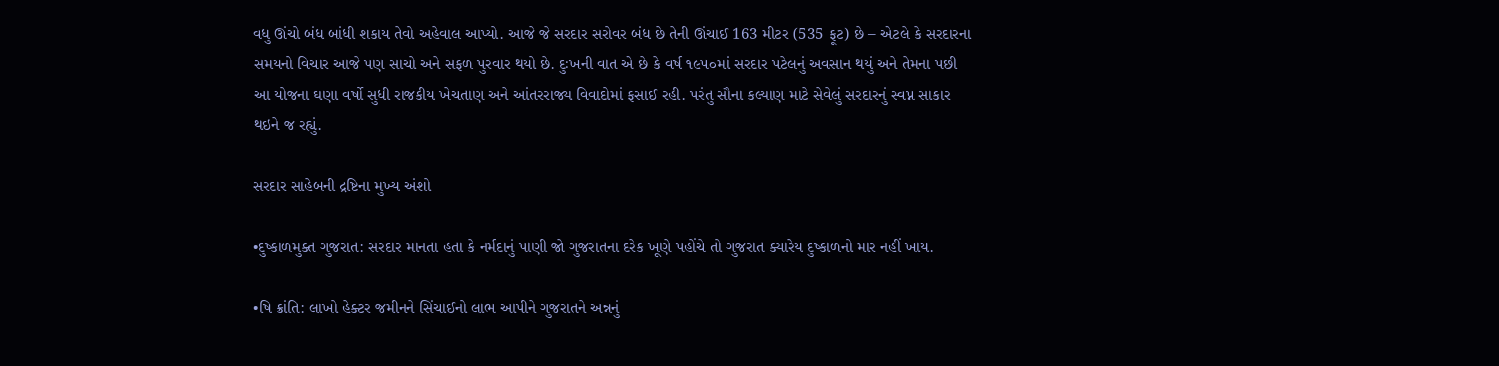વધુ ઊંચો બંધ બાંધી શકાય તેવો અહેવાલ આપ્યો. આજે જે સરદાર સરોવર બંધ છે તેની ઊંચાઈ 163 મીટર (535 ફૂટ) છે – એટલે કે સરદારના સમયનો વિચાર આજે પણ સાચો અને સફળ પુરવાર થયો છે. દુઃખની વાત એ છે કે વર્ષ ૧૯૫૦માં સરદાર પટેલનું અવસાન થયું અને તેમના પછી આ યોજના ઘણા વર્ષો સુધી રાજકીય ખેચતાણ અને આંતરરાજ્ય વિવાદોમાં ફસાઈ રહી. પરંતુ સૌના કલ્યાણ માટે સેવેલું સરદારનું સ્વપ્ન સાકાર થઇને જ રહ્યું.

સરદાર સાહેબની દ્રષ્ટિના મુખ્ય અંશો

•દુષ્કાળમુક્ત ગુજરાત: સરદાર માનતા હતા કે નર્મદાનું પાણી જો ગુજરાતના દરેક ખૂણે પહોંચે તો ગુજરાત ક્યારેય દુષ્કાળનો માર નહીં ખાય.

•ષિ ક્રાંતિ: લાખો હેક્ટર જમીનને સિંચાઈનો લાભ આપીને ગુજરાતને અન્નનું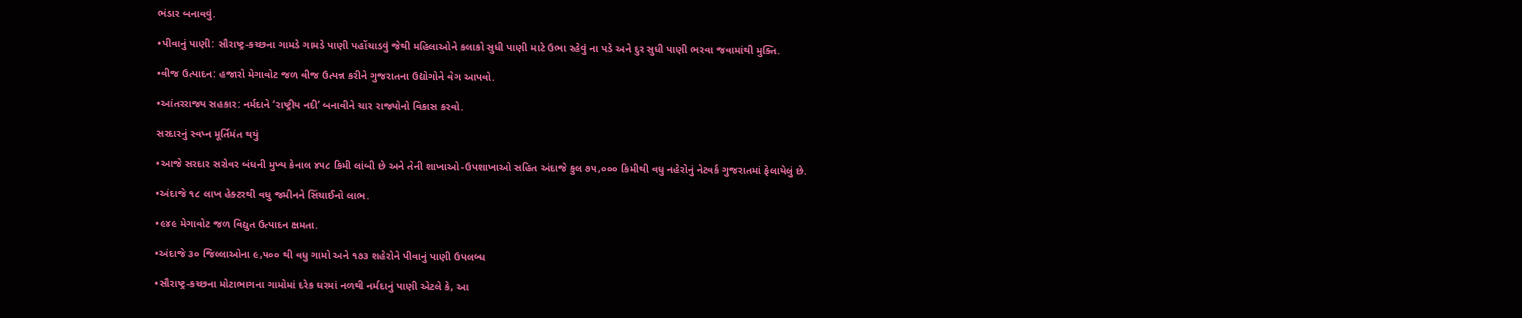ભંડાર બનાવવું.

•પીવાનું પાણી: સૌરાષ્ટ્ર-કચ્છના ગામડે ગામડે પાણી પહોંચાડવું જેથી મહિલાઓને કલાકો સુધી પાણી માટે ઉભા રહેવું ના પડે અને દુર સુધી પાણી ભરવા જવામાંથી મુક્તિ.

•વીજ ઉત્પાદન: હજારો મેગાવોટ જળ વીજ ઉત્પન્ન કરીને ગુજરાતના ઉદ્યોગોને વેગ આપવો.

•આંતરરાજ્ય સહકાર: નર્મદાને ‘રાષ્ટ્રીય નદી’ બનાવીને ચાર રાજ્યોનો વિકાસ કરવો.

સરદારનું સ્વપ્ન મૂર્તિમંત થયું

•આજે સરદાર સરોવર બંધની મુખ્ય કેનાલ ૪૫૮ કિમી લાંબી છે અને તેની શાખાઓ-ઉપશાખાઓ સહિત અંદાજે કુલ ૭૫,૦૦૦ કિમીથી વધુ નહેરોનું નેટવર્ક ગુજરાતમાં ફેલાયેલું છે.

•અંદાજે ૧૮ લાખ હેક્ટરથી વધુ જમીનને સિંચાઈનો લાભ.

•૯૪૯ મેગાવોટ જળ વિદ્યુત ઉત્પાદન ક્ષમતા.

•અંદાજે ૩૦ જિલ્લાઓના ૯,૫૦૦ થી વધુ ગામો અને ૧૭૩ શહેરોને પીવાનું પાણી ઉપલબ્ધ

•સૌરાષ્ટ્ર-કચ્છના મોટાભાગના ગામોમાં દરેક ઘરમાં નળથી નર્મદાનું પાણી એટલે કે, આ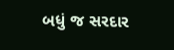બધું જ સરદાર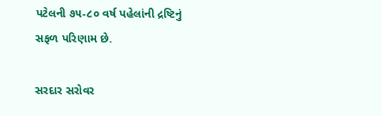પટેલની ૭૫-૮૦ વર્ષ પહેલાંની દ્રષ્ટિનું સફળ પરિણામ છે.

સરદાર સરોવર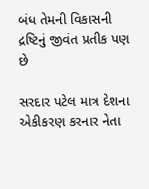બંધ તેમની વિકાસની દ્રષ્ટિનું જીવંત પ્રતીક પણ છે

સરદાર પટેલ માત્ર દેશના એકીકરણ કરનાર નેતા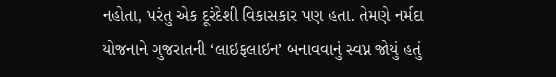નહોતા, પરંતુ એક દૂરંદેશી વિકાસકાર પણ હતા. તેમણે નર્મદા યોજનાને ગુજરાતની ‘લાઇફલાઇન’ બનાવવાનું સ્વપ્ન જોયું હતું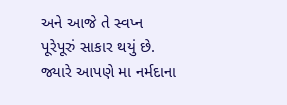અને આજે તે સ્વપ્ન પૂરેપૂરું સાકાર થયું છે. જ્યારે આપણે મા નર્મદાના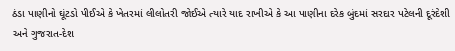ઠંડા પાણીનો ઘૂંટડો પીઈએ કે ખેતરમાં લીલોતરી જોઈએ ત્યારે યાદ રાખીએ કે આ પાણીના દરેક બુંદમાં સરદાર પટેલની દૂરંદેશી અને ગુજરાત-દેશ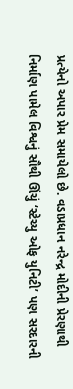પ્રત્યેનો અપાર પ્રેમ સમાયેલો છે. વડાપ્રધાન નરેન્દ્ર મોદીની પ્રેરણાથી નિર્માણ પામેલ વિશ્વનું સૌથી ઊંચું ‘સ્ટેચ્યુ ઓફ યુનિટી’ પણ સરદારની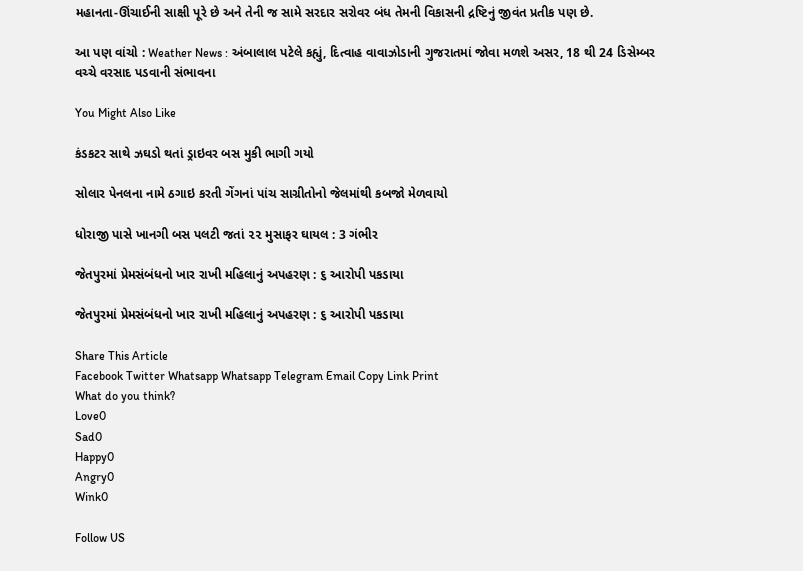મહાનતા-ઊંચાઈની સાક્ષી પૂરે છે અને તેની જ સામે સરદાર સરોવર બંધ તેમની વિકાસની દ્રષ્ટિનું જીવંત પ્રતીક પણ છે.

આ પણ વાંચો : Weather News : અંબાલાલ પટેલે કહ્યું, દિત્વાહ વાવાઝોડાની ગુજરાતમાં જોવા મળશે અસર, 18 થી 24 ડિસેમ્બર વચ્ચે વરસાદ પડવાની સંભાવના

You Might Also Like

કંડકટર સાથે ઝઘડો થતાં ડ્રાઇવર બસ મુકી ભાગી ગયો

સોલાર પેનલના નામે ઠગાઇ કરતી ગેંગનાં પાંચ સાગ્રીતોનો જેલમાંથી કબજો મેળવાયો

ધોરાજી પાસે ખાનગી બસ પલટી જતાં ૨૨ મુસાફર ઘાયલ : 3 ગંભીર

જેતપુરમાં પ્રેમસંબંધનો ખાર રાખી મહિલાનું અપહરણ : ૬ આરોપી પકડાયા

જેતપુરમાં પ્રેમસંબંધનો ખાર રાખી મહિલાનું અપહરણ : ૬ આરોપી પકડાયા

Share This Article
Facebook Twitter Whatsapp Whatsapp Telegram Email Copy Link Print
What do you think?
Love0
Sad0
Happy0
Angry0
Wink0

Follow US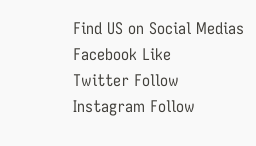Find US on Social Medias
Facebook Like
Twitter Follow
Instagram Follow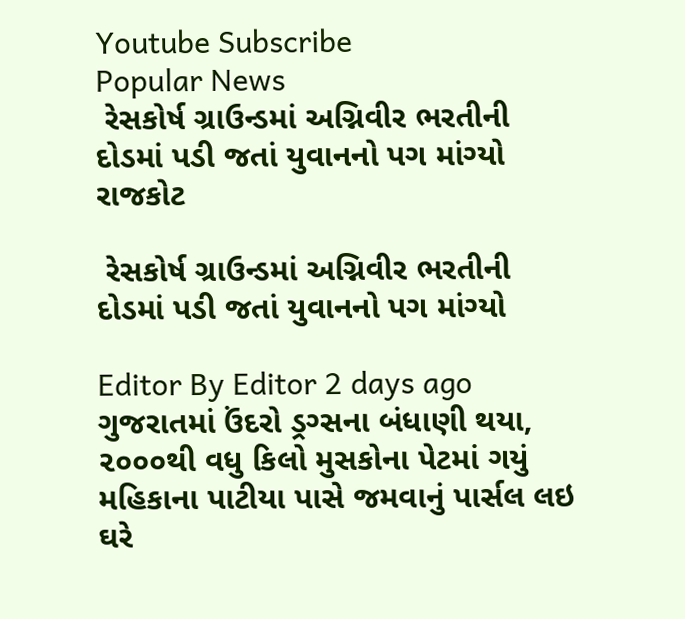Youtube Subscribe
Popular News
 રેસકોર્ષ ગ્રાઉન્ડમાં અગ્નિવીર ભરતીની દોડમાં પડી જતાં યુવાનનો પગ માંગ્યો
રાજકોટ

 રેસકોર્ષ ગ્રાઉન્ડમાં અગ્નિવીર ભરતીની દોડમાં પડી જતાં યુવાનનો પગ માંગ્યો

Editor By Editor 2 days ago
ગુજરાતમાં ઉંદરો ડ્રગ્સના બંધાણી થયા, ૨૦૦૦થી વધુ કિલો મુસકોના પેટમાં ગયું
મહિકાના પાટીયા પાસે જમવાનું પાર્સલ લઇ ઘરે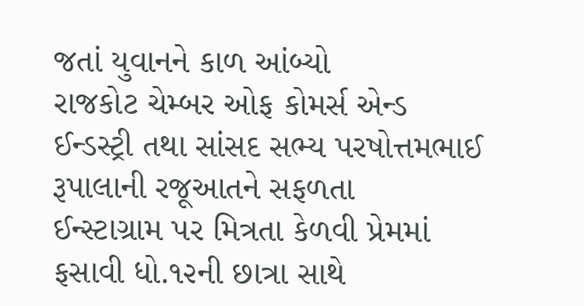જતાં યુવાનને કાળ આંબ્યો
રાજકોટ ચેમ્બર ઓફ કોમર્સ એન્ડ ઈન્ડસ્ટ્રી તથા સાંસદ સભ્ય પરષોત્તમભાઈ રૂપાલાની રજૂઆતને સફળતા
ઈન્સ્ટાગ્રામ પર મિત્રતા કેળવી પ્રેમમાં ફસાવી ધો.૧૨ની છાત્રા સાથે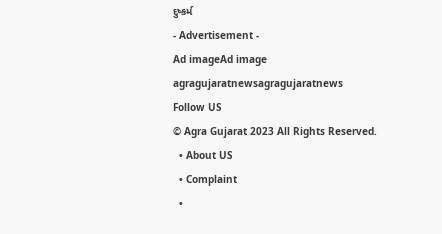દુષ્કર્મ
- Advertisement -
Ad imageAd image
agragujaratnewsagragujaratnews
Follow US
© Agra Gujarat 2023 All Rights Reserved.
  • About US
  • Complaint
  •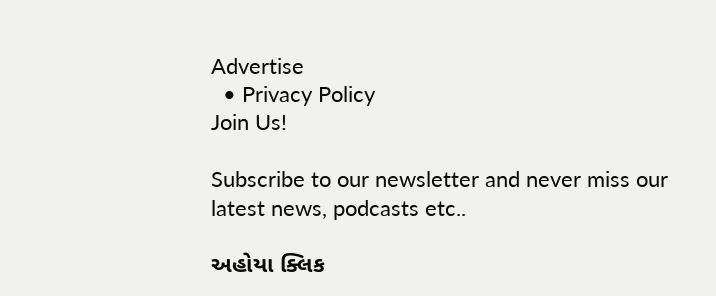Advertise
  • Privacy Policy
Join Us!

Subscribe to our newsletter and never miss our latest news, podcasts etc..

અહોયા ક્લિક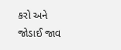કરો અને જોડાઈ જાવ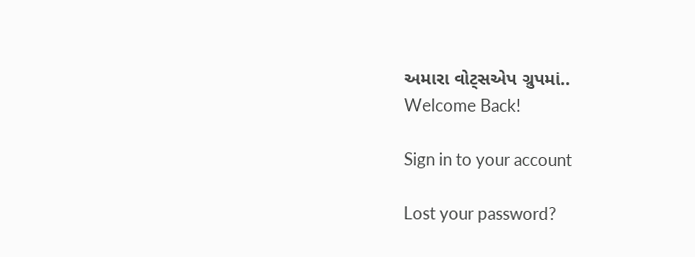અમારા વોટ્સએપ ગ્રુપમાં..
Welcome Back!

Sign in to your account

Lost your password?